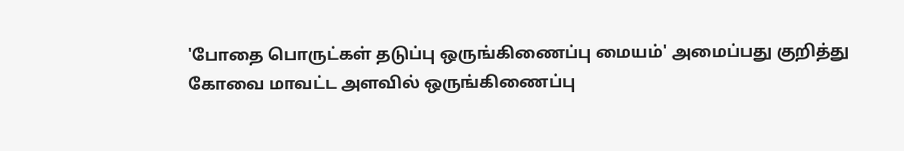'போதை பொருட்கள் தடுப்பு ஒருங்கிணைப்பு மையம்' அமைப்பது குறித்து கோவை மாவட்ட அளவில் ஒருங்கிணைப்பு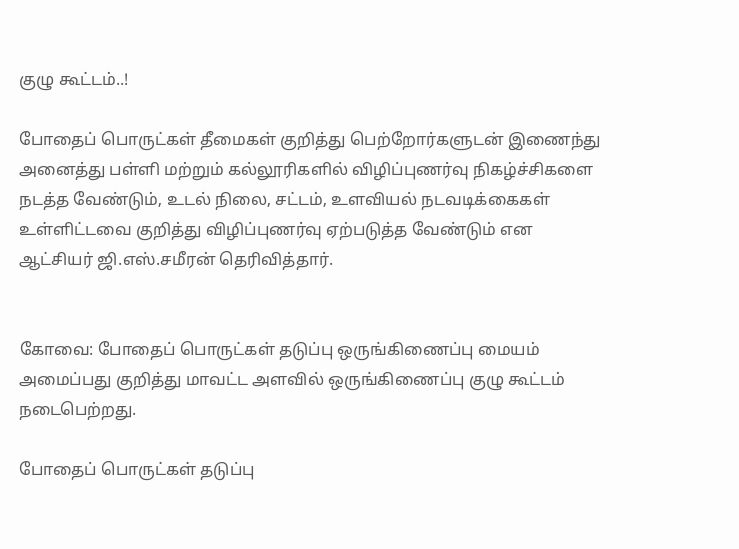குழு கூட்டம்..!

போதைப் பொருட்கள் தீமைகள் குறித்து பெற்றோர்களுடன் இணைந்து அனைத்து பள்ளி மற்றும் கல்லூரிகளில் விழிப்புணர்வு நிகழ்ச்சிகளை நடத்த வேண்டும், உடல் நிலை, சட்டம், உளவியல் நடவடிக்கைகள் உள்ளிட்டவை குறித்து விழிப்புணர்வு ஏற்படுத்த வேண்டும் என ஆட்சியர் ஜி.எஸ்.சமீரன் தெரிவித்தார்.


கோவை: போதைப் பொருட்கள் தடுப்பு ஒருங்கிணைப்பு மையம் அமைப்பது குறித்து மாவட்ட அளவில் ஒருங்கிணைப்பு குழு கூட்டம் நடைபெற்றது.

போதைப் பொருட்கள் தடுப்பு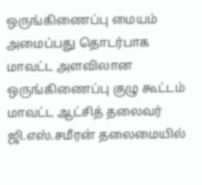ஒருங்கிணைப்பு மையம் அமைப்பது தொடர்பாக மாவட்ட அளவிலான ஒருங்கிணைப்பு குழு கூட்டம் மாவட்ட ஆட்சித் தலைவர் ஜி.எஸ்.சமீரன் தலைமையில்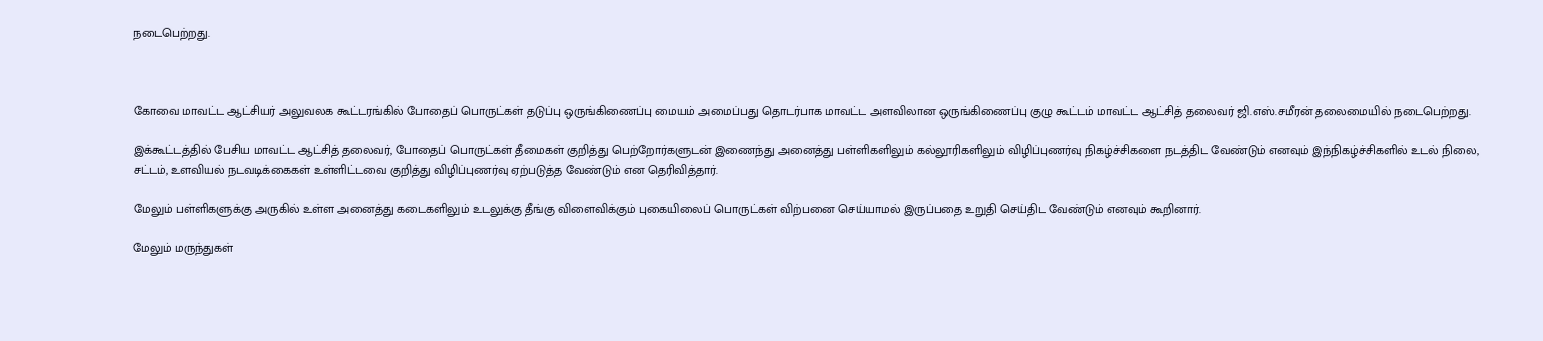நடைபெற்றது.



கோவை மாவட்ட ஆட்சியர் அலுவலக கூட்டரங்கில் போதைப் பொருட்கள் தடுப்பு ஒருங்கிணைப்பு மையம் அமைப்பது தொடர்பாக மாவட்ட அளவிலான ஒருங்கிணைப்பு குழு கூட்டம் மாவட்ட ஆட்சித் தலைவர் ஜி.எஸ்.சமீரன் தலைமையில் நடைபெற்றது.

இக்கூட்டத்தில் பேசிய மாவட்ட ஆட்சித் தலைவர், போதைப் பொருட்கள் தீமைகள் குறித்து பெற்றோர்களுடன் இணைந்து அனைத்து பள்ளிகளிலும் கல்லூரிகளிலும் விழிப்புணர்வு நிகழ்ச்சிகளை நடத்திட வேண்டும் எனவும் இந்நிகழ்ச்சிகளில் உடல் நிலை, சட்டம், உளவியல் நடவடிக்கைகள் உள்ளிட்டவை குறித்து விழிப்புணர்வு ஏற்படுத்த வேண்டும் என தெரிவித்தார்.

மேலும் பள்ளிகளுக்கு அருகில் உள்ள அனைத்து கடைகளிலும் உடலுக்கு தீங்கு விளைவிக்கும் புகையிலைப் பொருட்கள் விற்பனை செய்யாமல் இருப்பதை உறுதி செய்திட வேண்டும் எனவும் கூறினார்.

மேலும் மருந்துகள்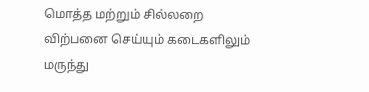மொத்த மற்றும் சில்லறை விற்பனை செய்யும் கடைகளிலும் மருந்து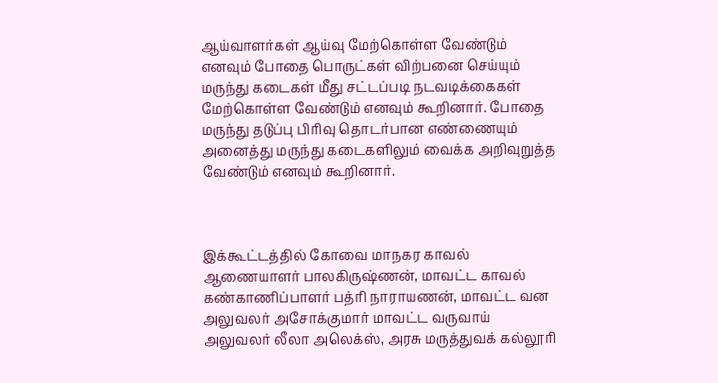ஆய்வாளர்கள் ஆய்வு மேற்கொள்ள வேண்டும் எனவும் போதை பொருட்கள் விற்பனை செய்யும் மருந்து கடைகள் மீது சட்டப்படி நடவடிக்கைகள் மேற்கொள்ள வேண்டும் எனவும் கூறினார். போதை மருந்து தடுப்பு பிரிவு தொடர்பான எண்ணையும் அனைத்து மருந்து கடைகளிலும் வைக்க அறிவுறுத்த வேண்டும் எனவும் கூறினார்.



இக்கூட்டத்தில் கோவை மாநகர காவல் ஆணையாளர் பாலகிருஷ்ணன், மாவட்ட காவல் கண்காணிப்பாளர் பத்ரி நாராயணன், மாவட்ட வன அலுவலர் அசோக்குமார் மாவட்ட வருவாய் அலுவலர் லீலா அலெக்ஸ், அரசு மருத்துவக் கல்லூரி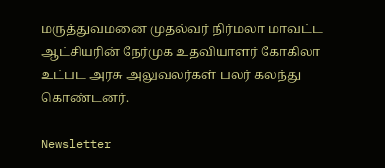மருத்துவமனை முதல்வர் நிர்மலா மாவட்ட ஆட்சியரின் நேர்முக உதவியாளர் கோகிலா உட்பட அரசு அலுவலர்கள் பலர் கலந்து கொண்டனர்.

Newsletter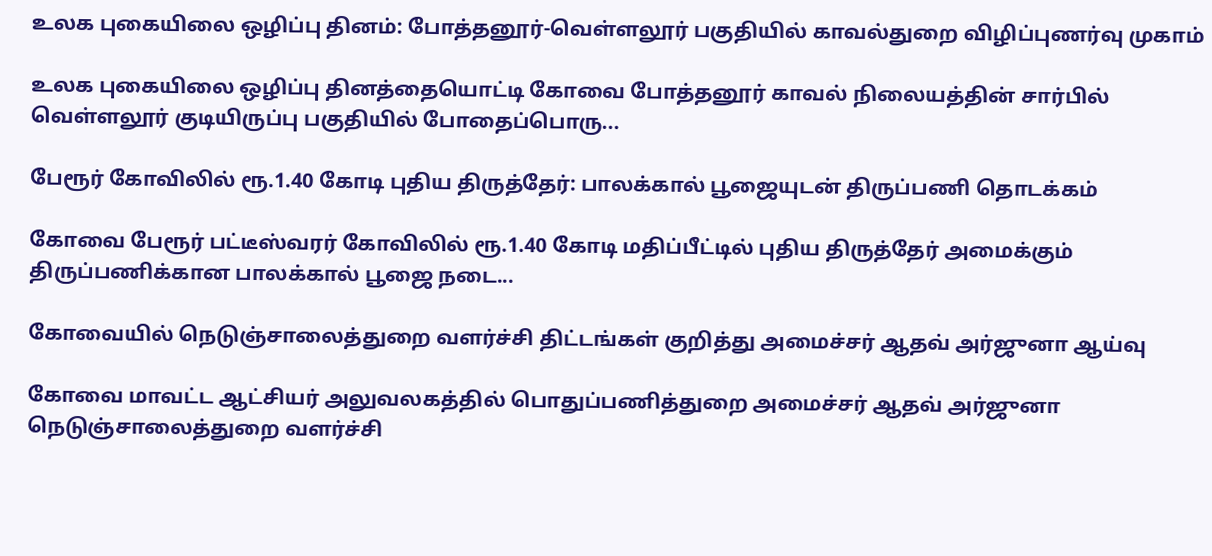உலக புகையிலை ஒழிப்பு தினம்: போத்தனூர்-வெள்ளலூர் பகுதியில் காவல்துறை விழிப்புணர்வு முகாம்

உலக புகையிலை ஒழிப்பு தினத்தையொட்டி கோவை போத்தனூர் காவல் நிலையத்தின் சார்பில் வெள்ளலூர் குடியிருப்பு பகுதியில் போதைப்பொரு...

பேரூர் கோவிலில் ரூ.1.40 கோடி புதிய திருத்தேர்: பாலக்கால் பூஜையுடன் திருப்பணி தொடக்கம்

கோவை பேரூர் பட்டீஸ்வரர் கோவிலில் ரூ.1.40 கோடி மதிப்பீட்டில் புதிய திருத்தேர் அமைக்கும் திருப்பணிக்கான பாலக்கால் பூஜை நடை...

கோவையில் நெடுஞ்சாலைத்துறை வளர்ச்சி திட்டங்கள் குறித்து அமைச்சர் ஆதவ் அர்ஜுனா ஆய்வு

கோவை மாவட்ட ஆட்சியர் அலுவலகத்தில் பொதுப்பணித்துறை அமைச்சர் ஆதவ் அர்ஜுனா நெடுஞ்சாலைத்துறை வளர்ச்சி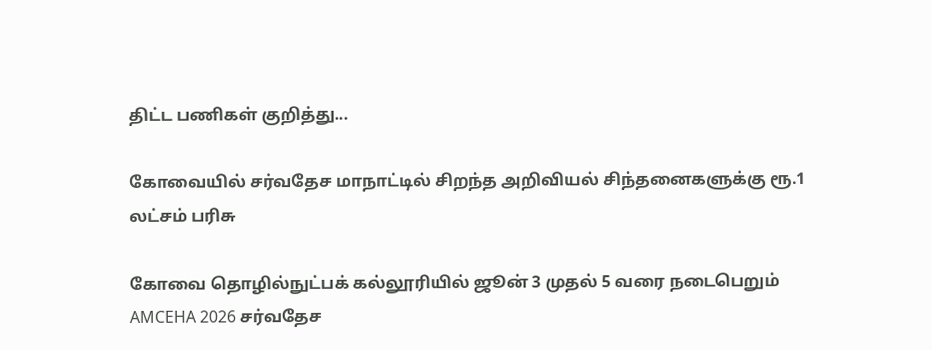திட்ட பணிகள் குறித்து...

கோவையில் சர்வதேச மாநாட்டில் சிறந்த அறிவியல் சிந்தனைகளுக்கு ரூ.1 லட்சம் பரிசு

கோவை தொழில்நுட்பக் கல்லூரியில் ஜூன் 3 முதல் 5 வரை நடைபெறும் AMCEHA 2026 சர்வதேச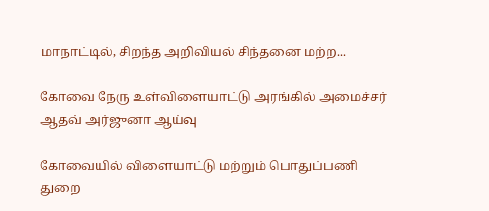மாநாட்டில், சிறந்த அறிவியல் சிந்தனை மற்ற...

கோவை நேரு உள்விளையாட்டு அரங்கில் அமைச்சர் ஆதவ் அர்ஜுனா ஆய்வு

கோவையில் விளையாட்டு மற்றும் பொதுப்பணி துறை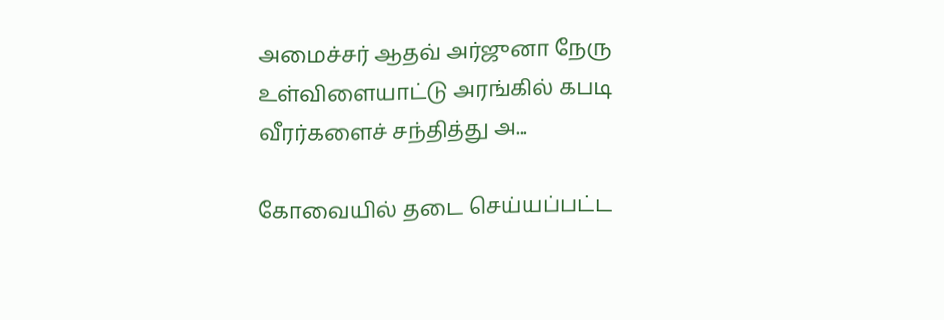அமைச்சர் ஆதவ் அர்ஜுனா நேரு உள்விளையாட்டு அரங்கில் கபடி வீரர்களைச் சந்தித்து அ...

கோவையில் தடை செய்யப்பட்ட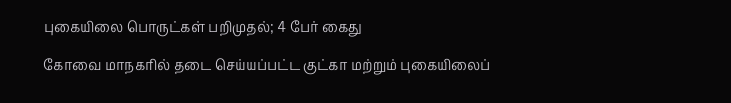புகையிலை பொருட்கள் பறிமுதல்; 4 பேர் கைது

கோவை மாநகரில் தடை செய்யப்பட்ட குட்கா மற்றும் புகையிலைப்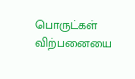பொருட்கள் விற்பனையை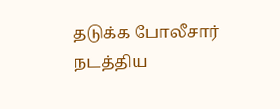தடுக்க போலீசார் நடத்திய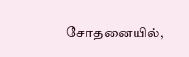சோதனையில்,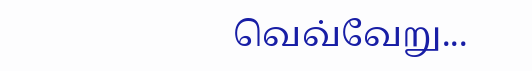வெவ்வேறு...